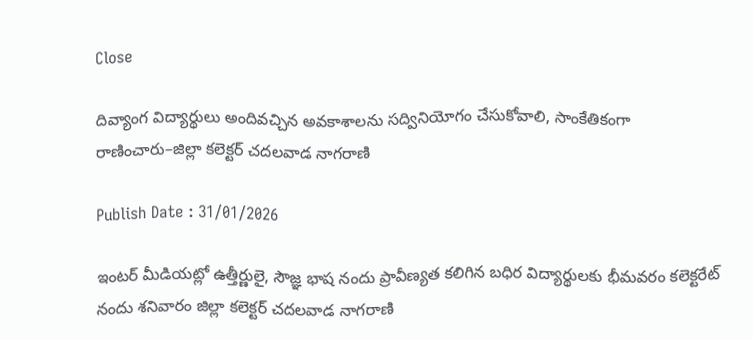Close

దివ్యాంగ విద్యార్థులు అందివచ్చిన అవకాశాలను సద్వినియోగం చేసుకోవాలి, సాంకేతికంగా రాణించారు–జిల్లా కలెక్టర్ చదలవాడ నాగరాణి

Publish Date : 31/01/2026

ఇంటర్ మీడియట్లో ఉత్తీర్ణులై, సౌజ్ఞ భాష నందు ప్రావీణ్యత కలిగిన బధిర విద్యార్థులకు భీమవరం కలెక్టరేట్ నందు శనివారం జిల్లా కలెక్టర్ చదలవాడ నాగరాణి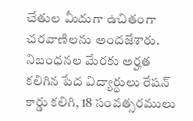చేతుల మీదుగా ఉచితంగా చరవాణిలను అందజేశారు. నిబంధనల మేరకు అర్హత కలిగిన పేద విద్యార్థులు రేషన్ కార్డు కలిగి, 18 సంవత్సరములు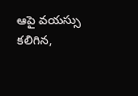ఆపై వయస్సు కలిగిన,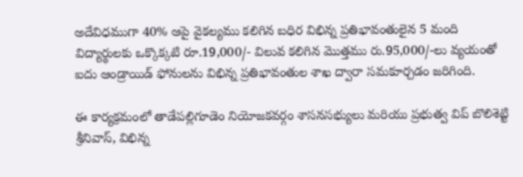అదేవిధముగా 40% ఆపై వైకల్యము కలిగిన బధిర విభిన్న ప్రతిభావంతులైన 5 మంది విద్యార్థులకు ఒక్కొక్కటి రూ.19,000/- విలువ కలిగిన మొత్తము రు.95,000/-లు వ్యయంతో ఐదు ఆండ్రాయిడ్ ఫోనులను విభిన్న ప్రతిభావంతుల శాఖ ద్వారా సమకూర్చడం జరిగింది.

ఈ కార్యక్రమంలో తాడేపల్లిగూడెం నియోజకవర్గం శాసనసభ్యులు మరియు ప్రభుత్వ విప్ బొలిశెట్టి శ్రీనివాస్, విభిన్న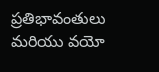ప్రతిభావంతులు మరియు వయో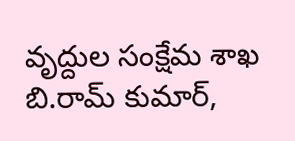వృద్దుల సంక్షేమ శాఖ బి.రామ్ కుమార్,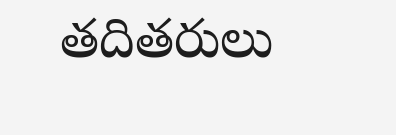తదితరులు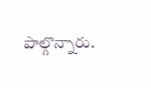పాల్గొన్నారు.